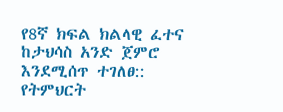የ8ኛ ክፍል ክልላዊ ፈተና ከታህሳስ አንድ ጀምሮ እንደሚሰጥ ተገለፀ::
የትምህርት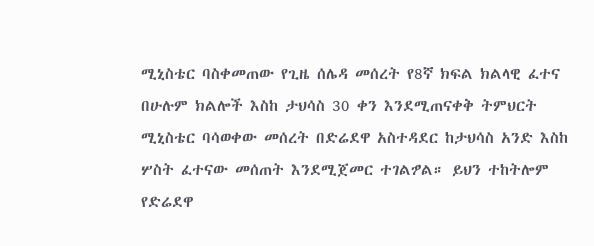ሚኒስቴር ባስቀመጠው የጊዜ ሰሌዳ መሰረት የ8ኛ ክፍል ክልላዊ ፈተና በሁሉም ክልሎች እስከ ታህሳስ 30 ቀን እንደሚጠናቀቅ ትምህርት ሚኒስቴር ባሳወቀው መሰረት በድሬደዋ አስተዳደር ከታህሳስ አንድ እስከ ሦስት ፈተናው መሰጠት እንደሚጀመር ተገልፇል። ይህን ተከትሎም የድሬደዋ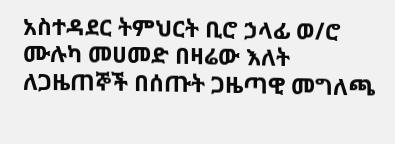አስተዳደር ትምህርት ቢሮ ኃላፊ ወ/ሮ ሙሉካ መሀመድ በዛሬው እለት ለጋዜጠኞች በሰጡት ጋዜጣዊ መግለጫ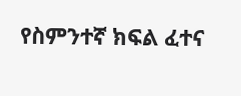የስምንተኛ ክፍል ፈተና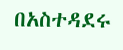በአስተዳደሩ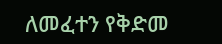ለመፈተን የቅድመ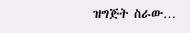ዝግጅት ስራው…